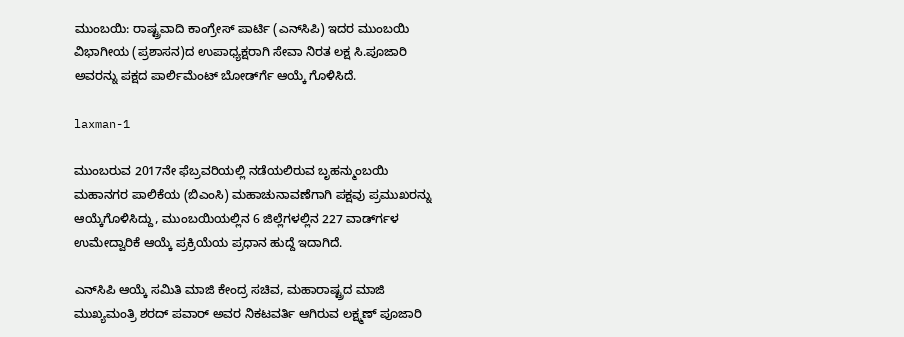ಮುಂಬಯಿ: ರಾಷ್ಟ್ರವಾದಿ ಕಾಂಗ್ರೇಸ್ ಪಾರ್ಟಿ (ಎನ್‍ಸಿಪಿ) ಇದರ ಮುಂಬಯಿ ವಿಭಾಗೀಯ (ಪ್ರಶಾಸನ)ದ ಉಪಾಧ್ಯಕ್ಷರಾಗಿ ಸೇವಾ ನಿರತ ಲಕ್ಷ ಸಿ.ಪೂಜಾರಿ ಅವರನ್ನು ಪಕ್ಷದ ಪಾರ್ಲಿಮೆಂಟ್ ಬೋರ್ಡ್‍ಗೆ ಆಯ್ಕೆ ಗೊಳಿಸಿದೆ.

laxman-1

ಮುಂಬರುವ 2017ನೇ ಫೆಬ್ರವರಿಯಲ್ಲಿ ನಡೆಯಲಿರುವ ಬೃಹನ್ಮುಂಬಯಿ ಮಹಾನಗರ ಪಾಲಿಕೆಯ (ಬಿಎಂಸಿ) ಮಹಾಚುನಾವಣೆಗಾಗಿ ಪಕ್ಷವು ಪ್ರಮುಖರನ್ನು ಆಯ್ಕೆಗೊಳಿಸಿದ್ದು, ಮುಂಬಯಿಯಲ್ಲಿನ 6 ಜಿಲ್ಲೆಗಳಲ್ಲಿನ 227 ವಾರ್ಡ್‍ಗಳ ಉಮೇದ್ವಾರಿಕೆ ಆಯ್ಕೆ ಪ್ರಕ್ರಿಯೆಯ ಪ್ರಧಾನ ಹುದ್ದೆ ಇದಾಗಿದೆ.

ಎನ್‍ಸಿಪಿ ಆಯ್ಕೆ ಸಮಿತಿ ಮಾಜಿ ಕೇಂದ್ರ ಸಚಿವ, ಮಹಾರಾಷ್ಟ್ರದ ಮಾಜಿ ಮುಖ್ಯಮಂತ್ರಿ ಶರದ್ ಪವಾರ್ ಅವರ ನಿಕಟವರ್ತಿ ಆಗಿರುವ ಲಕ್ಷ್ಮಣ್ ಪೂಜಾರಿ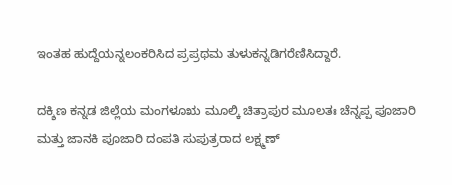ಇಂತಹ ಹುದ್ದೆಯನ್ನಲಂಕರಿಸಿದ ಪ್ರಪ್ರಥಮ ತುಳುಕನ್ನಡಿಗರೆಣಿಸಿದ್ದಾರೆ.

ದಕ್ಶಿಣ ಕನ್ನಡ ಜಿಲ್ಲೆಯ ಮಂಗಳೂಋ ಮೂಲ್ಕಿ ಚಿತ್ರಾಪುರ ಮೂಲತಃ ಚೆನ್ನಪ್ಪ ಪೂಜಾರಿ ಮತ್ತು ಜಾನಕಿ ಪೂಜಾರಿ ದಂಪತಿ ಸುಪುತ್ರರಾದ ಲಕ್ಷ್ಮಣ್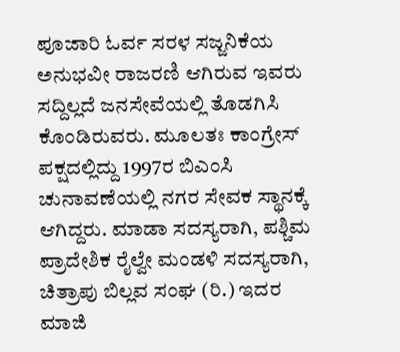ಪೂಜಾರಿ ಓರ್ವ ಸರಳ ಸಜ್ಜನಿಕೆಯ ಅನುಭವೀ ರಾಜರಣಿ ಆಗಿರುವ ಇವರು ಸದ್ದಿಲ್ಲದೆ ಜನಸೇವೆಯಲ್ಲಿ ತೊಡಗಿಸಿ ಕೊಂಡಿರುವರು. ಮೂಲತಃ ಕಾಂಗ್ರೇಸ್ ಪಕ್ಷದಲ್ಲಿದ್ದು 1997ರ ಬಿಎಂಸಿ ಚುನಾವಣೆಯಲ್ಲಿ ನಗರ ಸೇವಕ ಸ್ಥಾನಕ್ಕೆ ಆಗಿದ್ದರು. ಮಾಡಾ ಸದಸ್ಯರಾಗಿ, ಪಶ್ಚಿಮ ಪ್ರಾದೇಶಿಕ ರೈಲ್ವೇ ಮಂಡಳಿ ಸದಸ್ಯರಾಗಿ, ಚಿತ್ರಾಪು ಬಿಲ್ಲವ ಸಂಘ (ರಿ.) ಇದರ ಮಾಜಿ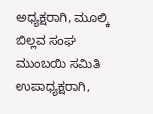ಅಧ್ಯಕ್ಷರಾಗಿ, ಮೂಲ್ಕಿ ಬಿಲ್ಲವ ಸಂಘ ಮುಂಬಯಿ ಸಮಿತಿ ಉಪಾಧ್ಯಕ್ಷರಾಗಿ,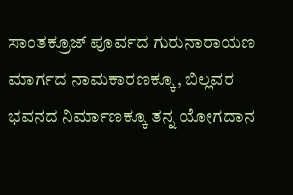ಸಾಂತಕ್ರೂಜ್ ಪೂರ್ವದ ಗುರುನಾರಾಯಣ ಮಾರ್ಗದ ನಾಮಕಾರಣಕ್ಕೂ, ಬಿಲ್ಲವರ ಭವನದ ನಿರ್ಮಾಣಕ್ಕೂ ತನ್ನ ಯೋಗದಾನ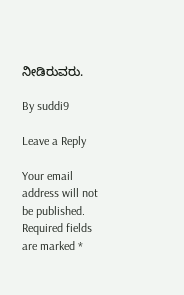ನೀಡಿರುವರು.

By suddi9

Leave a Reply

Your email address will not be published. Required fields are marked *